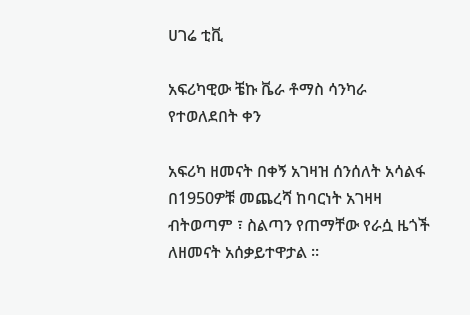ሀገሬ ቲቪ

አፍሪካዊው ቼኩ ቬራ ቶማስ ሳንካራ የተወለደበት ቀን

አፍሪካ ዘመናት በቀኝ አገዛዝ ሰንሰለት አሳልፋ በ1950ዎቹ መጨረሻ ከባርነት አገዛዛ ብትወጣም ፣ ስልጣን የጠማቸው የራሷ ዜጎች ለዘመናት አሰቃይተዋታል ።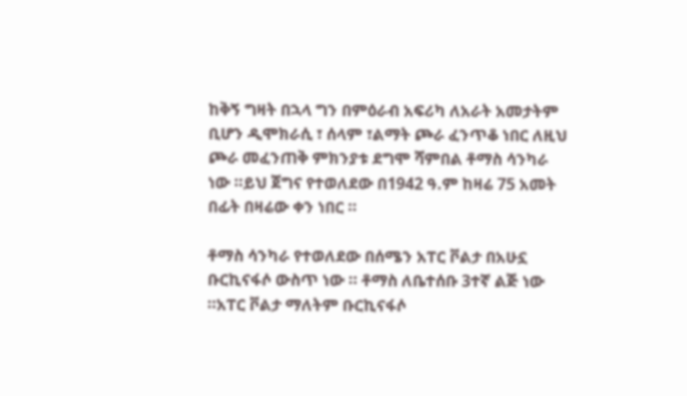ከቅኝ ግዛት በኋላ ግን በምዕራብ አፍሪካ ለአራት አመታትም ቢሆን ዲሞክራሲ ፣ ሰላም ፣ልማት ጮራ ፈንጥቆ ነበር ለዚህ ጮራ መፈንጠቅ ምክንያቱ ደግሞ ሻምበል ቶማስ ሳንካራ ነው ።ይህ ጀግና የተወለደው በ1942 ዓ.ም ከዛሬ 75 አመት በፊት በዛሬው ቀን ነበር ።

ቶማስ ሳንካራ የተወለደው በሰሜን አፐር ቮልታ በአሁኗ ቡርኪናፋሶ ውስጥ ነው ። ቶማስ ለቤተሰቡ 3ተኛ ልጅ ነው ።አፐር ቮልታ ማለትም ቡርኪናፋሶ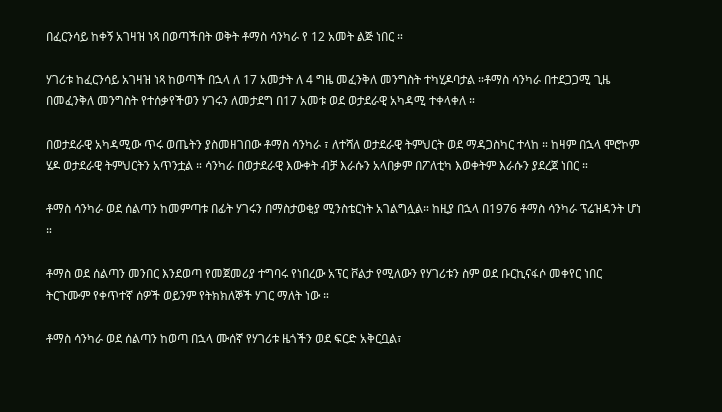በፈርንሳይ ከቀኝ አገዛዝ ነጻ በወጣችበት ወቅት ቶማስ ሳንካራ የ 12 አመት ልጅ ነበር ።

ሃገሪቱ ከፈርንሳይ አገዛዝ ነጻ ከወጣች በኋላ ለ 17 አመታት ለ 4 ግዜ መፈንቅለ መንግስት ተካሂዶባታል ።ቶማስ ሳንካራ በተደጋጋሚ ጊዜ በመፈንቅለ መንግስት የተሰቃየችወን ሃገሩን ለመታደግ በ17 አመቱ ወደ ወታደራዊ አካዳሚ ተቀላቀለ ።

በወታደራዊ አካዳሚው ጥሩ ወጤትን ያስመዘገበው ቶማስ ሳንካራ ፣ ለተሻለ ወታደራዊ ትምህርት ወደ ማዳጋስካር ተላከ ። ከዛም በኋላ ሞሮኮም ሄዶ ወታደራዊ ትምህርትን አጥንቷል ። ሳንካራ በወታደራዊ እውቀት ብቻ እራሱን አላበቃም በፖለቲካ እወቀትም እራሱን ያደረጀ ነበር ።

ቶማስ ሳንካራ ወደ ሰልጣን ከመምጣቱ በፊት ሃገሩን በማስታወቂያ ሚንስቴርነት አገልግሏል። ከዚያ በኋላ በ1976 ቶማስ ሳንካራ ፕሬዝዳንት ሆነ ።

ቶማስ ወደ ሰልጣን መንበር እንደወጣ የመጀመሪያ ተግባሩ የነበረው አፕር ቮልታ የሚለውን የሃገሪቱን ስም ወደ ቡርኪናፋሶ መቀየር ነበር ትርጉሙም የቀጥተኛ ሰዎች ወይንም የትክክለኞች ሃገር ማለት ነው ።

ቶማስ ሳንካራ ወደ ሰልጣን ከወጣ በኋላ ሙሰኛ የሃገሪቱ ዜጎችን ወደ ፍርድ አቅርቧል፣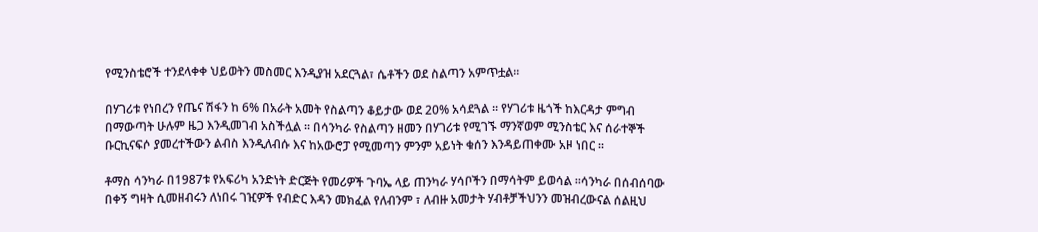የሚንስቴሮች ተንደላቀቀ ህይወትን መስመር እንዲያዝ አደርጓል፣ ሴቶችን ወደ ስልጣን አምጥቷል።

በሃገሪቱ የነበረን የጤና ሽፋን ከ 6% በአራት አመት የስልጣን ቆይታው ወደ 20% አሳደጓል ። የሃገሪቱ ዜጎች ከእርዳታ ምግብ በማውጣት ሁሉም ዜጋ እንዲመገብ አስችሏል ። በሳንካራ የስልጣን ዘመን በሃገሪቱ የሚገኙ ማንኛወም ሚንስቴር እና ሰራተኞች ቡርኪናፍሶ ያመረተችውን ልብስ እንዲለብሱ እና ከአውሮፓ የሚመጣን ምንም አይነት ቁሰን እንዳይጠቀሙ አዞ ነበር ።

ቶማስ ሳንካራ በ1987ቱ የአፍሪካ አንድነት ድርጅት የመሪዎች ጉባኤ ላይ ጠንካራ ሃሳቦችን በማሳትም ይወሳል ።ሳንካራ በሰብሰባው በቀኝ ግዛት ሲመዘብሩን ለነበሩ ገዢዎች የብድር እዳን መክፈል የለብንም ፣ ለብዙ አመታት ሃብቶቻችህንን መዝብረውናል ሰልዚህ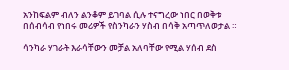አንከፍልም ብለን ልንቆም ይገባል ሲሉ ተናግረው ነበር በወቅቱ በሰብሳብ የነበሩ መሪዎች የስንካራን ሃስብ በሳቅ አጣጥለወታል ።

ሳንካራ ሃገራት እራሳቸውን መቻል አለባቸው የሚል ሃሰብ ደስ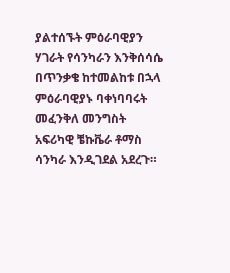ያልተሰኙት ምዕራባዊያን ሃገራት የሳንካራን እንቅሰሳሴ በጥንቃቄ ከተመልከቱ በኋላ ምዕራባዊያኑ ባቀነባባሩት መፈንቅለ መንግስት አፍሪካዊ ቼኩቬራ ቶማስ ሳንካራ እንዲገደል አደረጉ።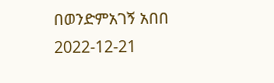በወንድምአገኝ አበበ
2022-12-21